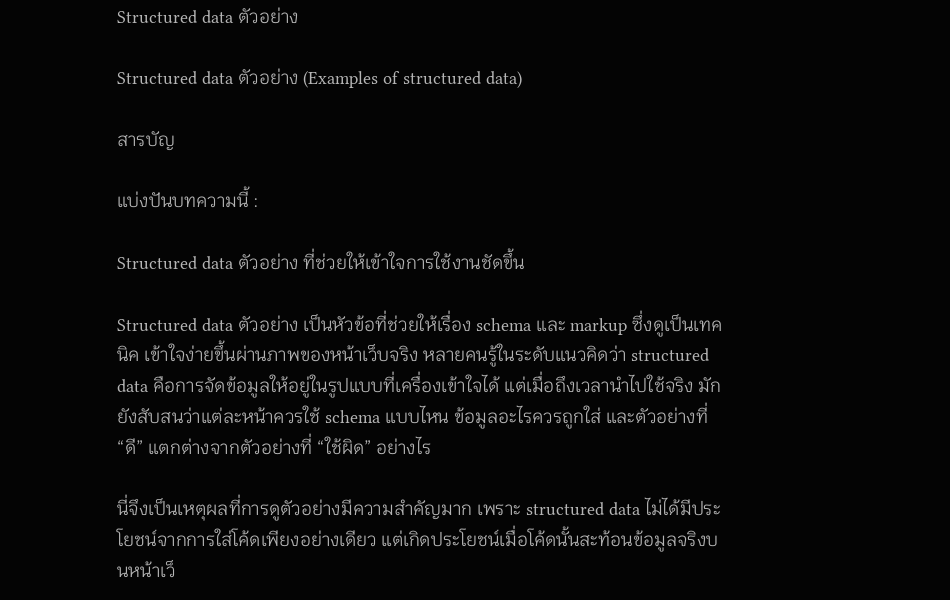Structured data ตัวอย่าง

Structured data ตัวอย่าง (Examples of structured data)

สารบัญ

แบ่งปันบทความนี้ :

Structured data ตัวอย่าง ที่ช่วยให้เข้าใจการใช้งานชัดขึ้น

Structured data ตัวอย่าง เป็นหัวข้อที่ช่วยให้เรื่อง schema และ markup ซึ่งดูเป็นเทคนิค เข้าใจง่ายขึ้นผ่านภาพของหน้าเว็บจริง หลายคนรู้ในระดับแนวคิดว่า structured data คือการจัดข้อมูลให้อยู่ในรูปแบบที่เครื่องเข้าใจได้ แต่เมื่อถึงเวลานำไปใช้จริง มักยังสับสนว่าแต่ละหน้าควรใช้ schema แบบไหน ข้อมูลอะไรควรถูกใส่ และตัวอย่างที่ “ดี” แตกต่างจากตัวอย่างที่ “ใช้ผิด” อย่างไร

นี่จึงเป็นเหตุผลที่การดูตัวอย่างมีความสำคัญมาก เพราะ structured data ไม่ได้มีประโยชน์จากการใส่โค้ดเพียงอย่างเดียว แต่เกิดประโยชน์เมื่อโค้ดนั้นสะท้อนข้อมูลจริงบนหน้าเว็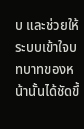บ และช่วยให้ระบบเข้าใจบทบาทของหน้านั้นได้ชัดขึ้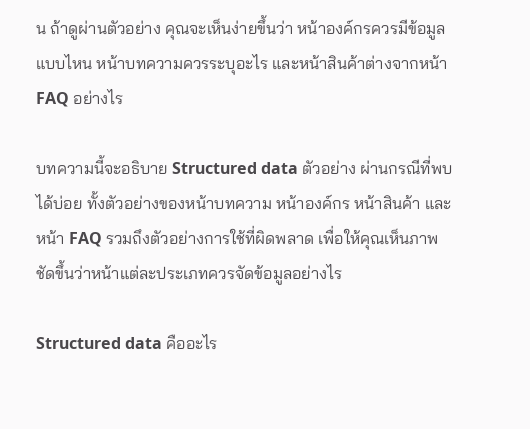น ถ้าดูผ่านตัวอย่าง คุณจะเห็นง่ายขึ้นว่า หน้าองค์กรควรมีข้อมูลแบบไหน หน้าบทความควรระบุอะไร และหน้าสินค้าต่างจากหน้า FAQ อย่างไร

บทความนี้จะอธิบาย Structured data ตัวอย่าง ผ่านกรณีที่พบได้บ่อย ทั้งตัวอย่างของหน้าบทความ หน้าองค์กร หน้าสินค้า และหน้า FAQ รวมถึงตัวอย่างการใช้ที่ผิดพลาด เพื่อให้คุณเห็นภาพชัดขึ้นว่าหน้าแต่ละประเภทควรจัดข้อมูลอย่างไร

Structured data คืออะไร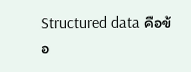Structured data คือข้อ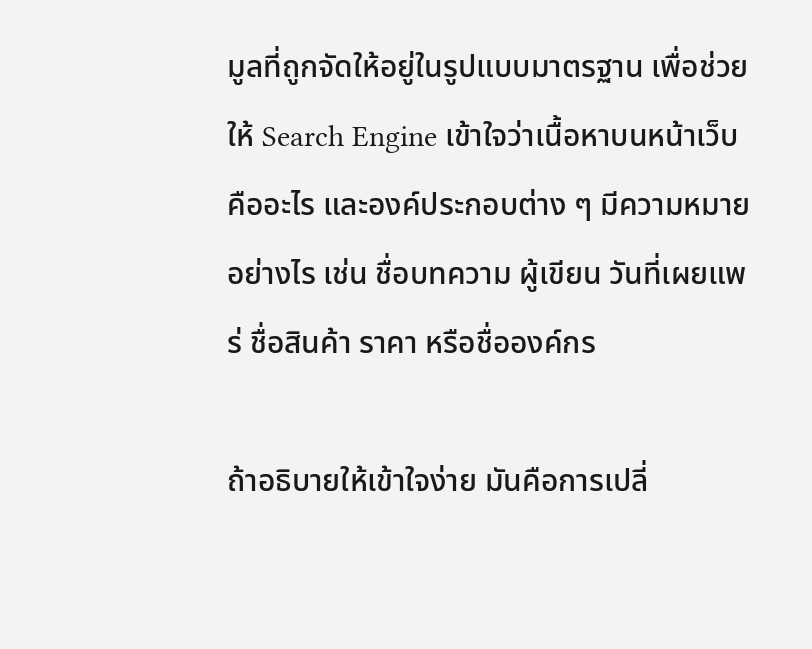มูลที่ถูกจัดให้อยู่ในรูปแบบมาตรฐาน เพื่อช่วยให้ Search Engine เข้าใจว่าเนื้อหาบนหน้าเว็บคืออะไร และองค์ประกอบต่าง ๆ มีความหมายอย่างไร เช่น ชื่อบทความ ผู้เขียน วันที่เผยแพร่ ชื่อสินค้า ราคา หรือชื่อองค์กร

ถ้าอธิบายให้เข้าใจง่าย มันคือการเปลี่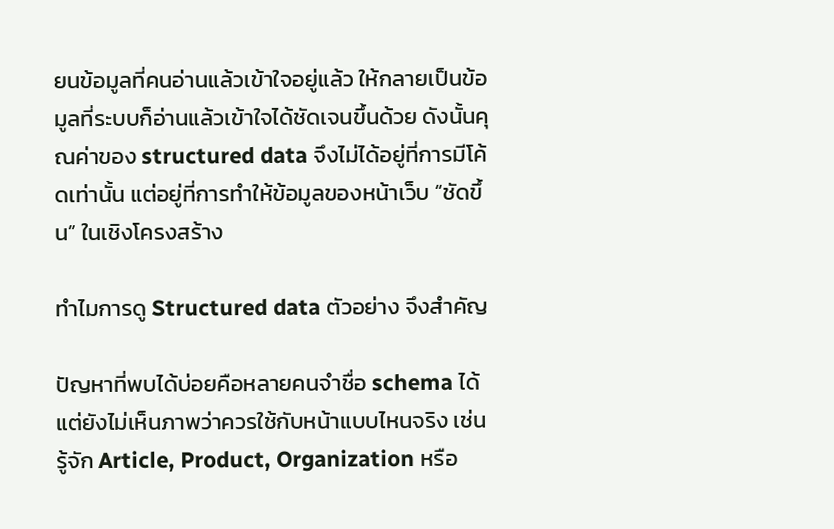ยนข้อมูลที่คนอ่านแล้วเข้าใจอยู่แล้ว ให้กลายเป็นข้อมูลที่ระบบก็อ่านแล้วเข้าใจได้ชัดเจนขึ้นด้วย ดังนั้นคุณค่าของ structured data จึงไม่ได้อยู่ที่การมีโค้ดเท่านั้น แต่อยู่ที่การทำให้ข้อมูลของหน้าเว็บ “ชัดขึ้น” ในเชิงโครงสร้าง

ทำไมการดู Structured data ตัวอย่าง จึงสำคัญ

ปัญหาที่พบได้บ่อยคือหลายคนจำชื่อ schema ได้ แต่ยังไม่เห็นภาพว่าควรใช้กับหน้าแบบไหนจริง เช่น รู้จัก Article, Product, Organization หรือ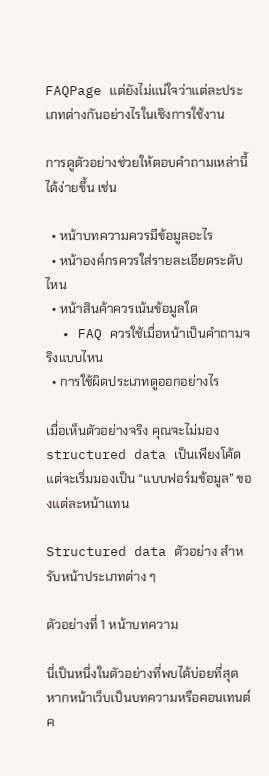FAQPage แต่ยังไม่แน่ใจว่าแต่ละประเภทต่างกันอย่างไรในเชิงการใช้งาน

การดูตัวอย่างช่วยให้ตอบคำถามเหล่านี้ได้ง่ายขึ้น เช่น

  • หน้าบทความควรมีข้อมูลอะไร
  • หน้าองค์กรควรใส่รายละเอียดระดับไหน
  • หน้าสินค้าควรเน้นข้อมูลใด
  • FAQ ควรใช้เมื่อหน้าเป็นคำถามจริงแบบไหน
  • การใช้ผิดประเภทดูออกอย่างไร

เมื่อเห็นตัวอย่างจริง คุณจะไม่มอง structured data เป็นเพียงโค้ด แต่จะเริ่มมองเป็น “แบบฟอร์มข้อมูล” ของแต่ละหน้าแทน

Structured data ตัวอย่าง สำหรับหน้าประเภทต่าง ๆ

ตัวอย่างที่ 1 หน้าบทความ

นี่เป็นหนึ่งในตัวอย่างที่พบได้บ่อยที่สุด หากหน้าเว็บเป็นบทความหรือคอนเทนต์ค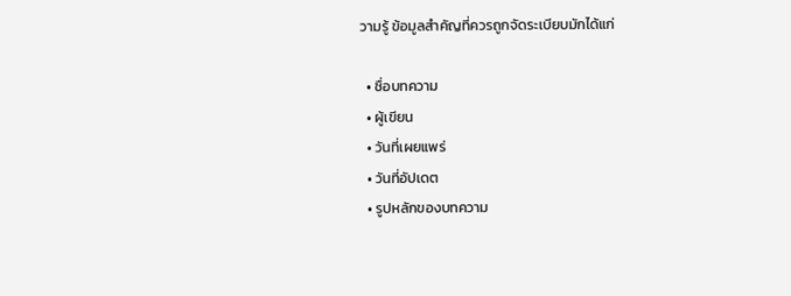วามรู้ ข้อมูลสำคัญที่ควรถูกจัดระเบียบมักได้แก่

  • ชื่อบทความ
  • ผู้เขียน
  • วันที่เผยแพร่
  • วันที่อัปเดต
  • รูปหลักของบทความ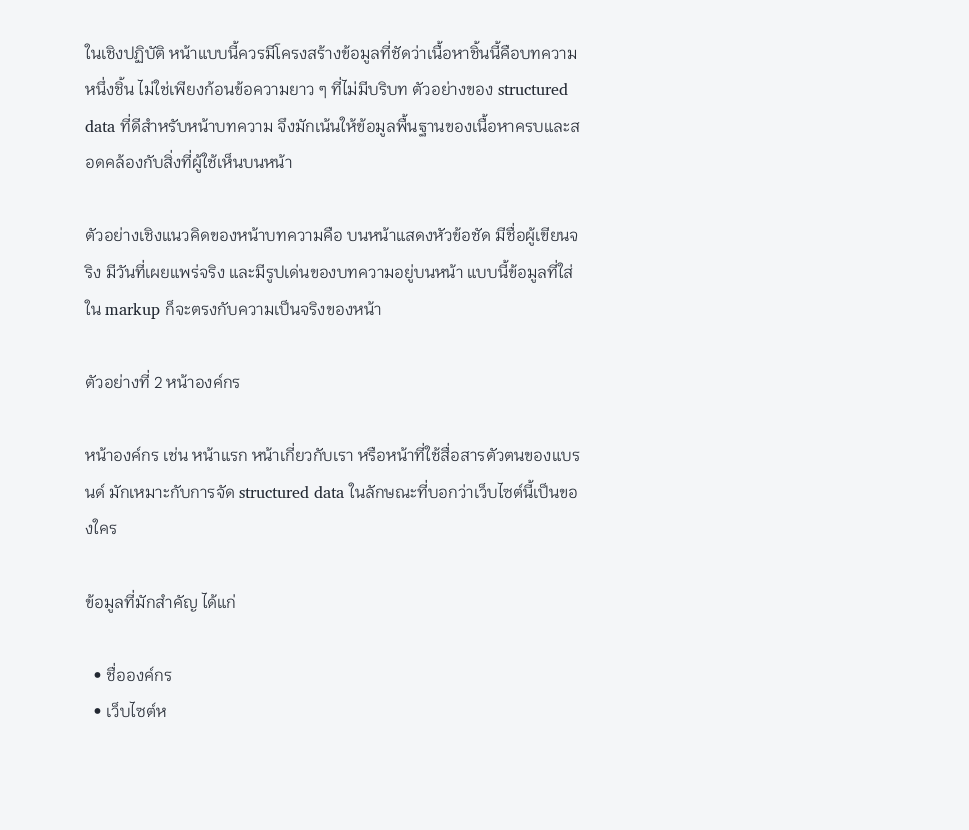ในเชิงปฏิบัติ หน้าแบบนี้ควรมีโครงสร้างข้อมูลที่ชัดว่าเนื้อหาชิ้นนี้คือบทความหนึ่งชิ้น ไม่ใช่เพียงก้อนข้อความยาว ๆ ที่ไม่มีบริบท ตัวอย่างของ structured data ที่ดีสำหรับหน้าบทความ จึงมักเน้นให้ข้อมูลพื้นฐานของเนื้อหาครบและสอดคล้องกับสิ่งที่ผู้ใช้เห็นบนหน้า

ตัวอย่างเชิงแนวคิดของหน้าบทความคือ บนหน้าแสดงหัวข้อชัด มีชื่อผู้เขียนจริง มีวันที่เผยแพร่จริง และมีรูปเด่นของบทความอยู่บนหน้า แบบนี้ข้อมูลที่ใส่ใน markup ก็จะตรงกับความเป็นจริงของหน้า

ตัวอย่างที่ 2 หน้าองค์กร

หน้าองค์กร เช่น หน้าแรก หน้าเกี่ยวกับเรา หรือหน้าที่ใช้สื่อสารตัวตนของแบรนด์ มักเหมาะกับการจัด structured data ในลักษณะที่บอกว่าเว็บไซต์นี้เป็นของใคร

ข้อมูลที่มักสำคัญ ได้แก่

  • ชื่อองค์กร
  • เว็บไซต์ห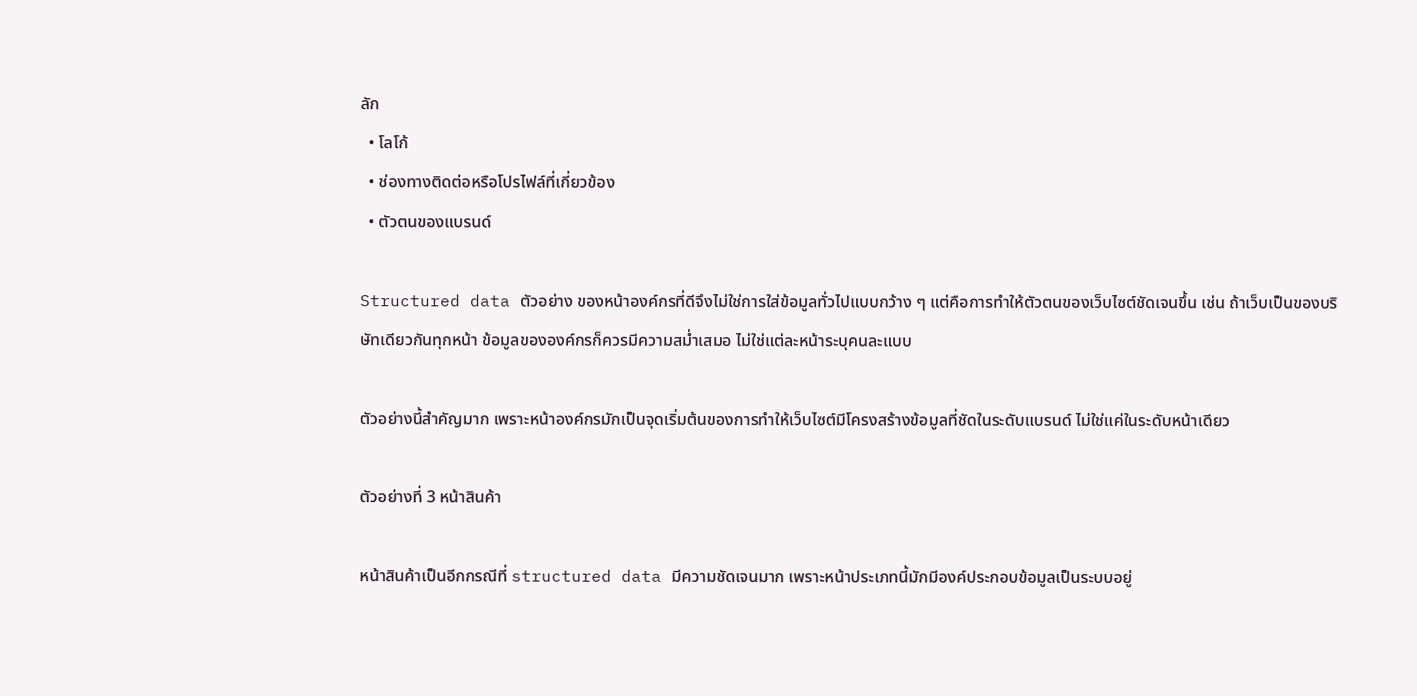ลัก
  • โลโก้
  • ช่องทางติดต่อหรือโปรไฟล์ที่เกี่ยวข้อง
  • ตัวตนของแบรนด์

Structured data ตัวอย่าง ของหน้าองค์กรที่ดีจึงไม่ใช่การใส่ข้อมูลทั่วไปแบบกว้าง ๆ แต่คือการทำให้ตัวตนของเว็บไซต์ชัดเจนขึ้น เช่น ถ้าเว็บเป็นของบริษัทเดียวกันทุกหน้า ข้อมูลขององค์กรก็ควรมีความสม่ำเสมอ ไม่ใช่แต่ละหน้าระบุคนละแบบ

ตัวอย่างนี้สำคัญมาก เพราะหน้าองค์กรมักเป็นจุดเริ่มต้นของการทำให้เว็บไซต์มีโครงสร้างข้อมูลที่ชัดในระดับแบรนด์ ไม่ใช่แค่ในระดับหน้าเดียว

ตัวอย่างที่ 3 หน้าสินค้า

หน้าสินค้าเป็นอีกกรณีที่ structured data มีความชัดเจนมาก เพราะหน้าประเภทนี้มักมีองค์ประกอบข้อมูลเป็นระบบอยู่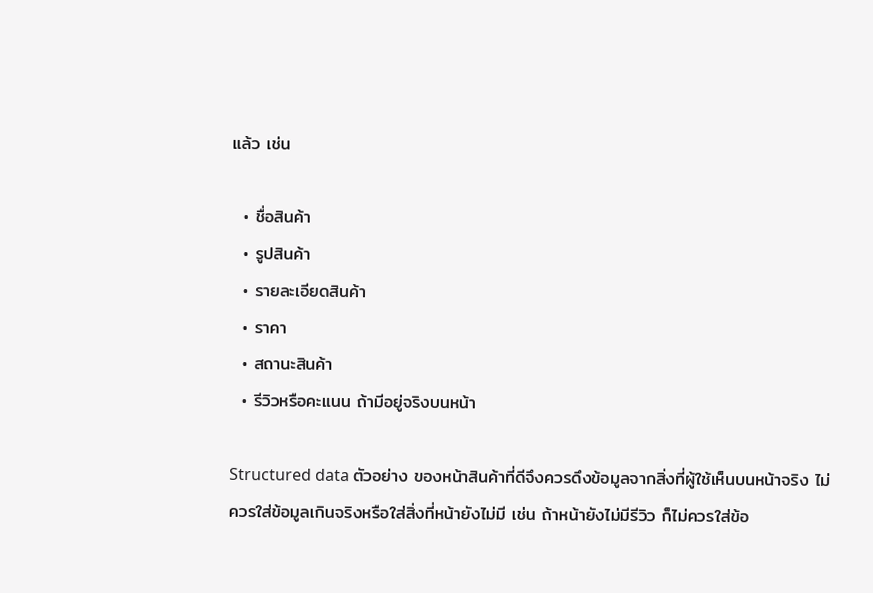แล้ว เช่น

  • ชื่อสินค้า
  • รูปสินค้า
  • รายละเอียดสินค้า
  • ราคา
  • สถานะสินค้า
  • รีวิวหรือคะแนน ถ้ามีอยู่จริงบนหน้า

Structured data ตัวอย่าง ของหน้าสินค้าที่ดีจึงควรดึงข้อมูลจากสิ่งที่ผู้ใช้เห็นบนหน้าจริง ไม่ควรใส่ข้อมูลเกินจริงหรือใส่สิ่งที่หน้ายังไม่มี เช่น ถ้าหน้ายังไม่มีรีวิว ก็ไม่ควรใส่ข้อ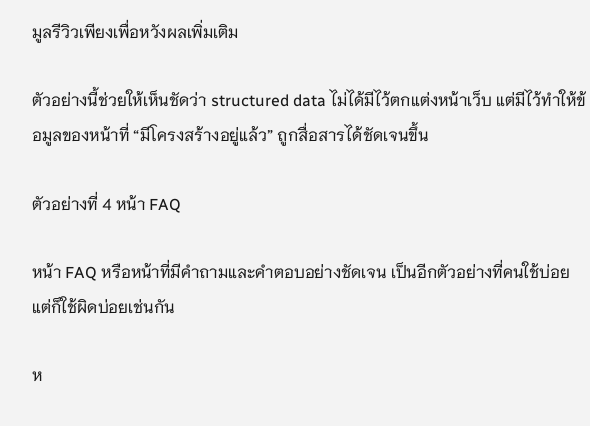มูลรีวิวเพียงเพื่อหวังผลเพิ่มเติม

ตัวอย่างนี้ช่วยให้เห็นชัดว่า structured data ไม่ได้มีไว้ตกแต่งหน้าเว็บ แต่มีไว้ทำให้ข้อมูลของหน้าที่ “มีโครงสร้างอยู่แล้ว” ถูกสื่อสารได้ชัดเจนขึ้น

ตัวอย่างที่ 4 หน้า FAQ

หน้า FAQ หรือหน้าที่มีคำถามและคำตอบอย่างชัดเจน เป็นอีกตัวอย่างที่คนใช้บ่อย แต่ก็ใช้ผิดบ่อยเช่นกัน

ห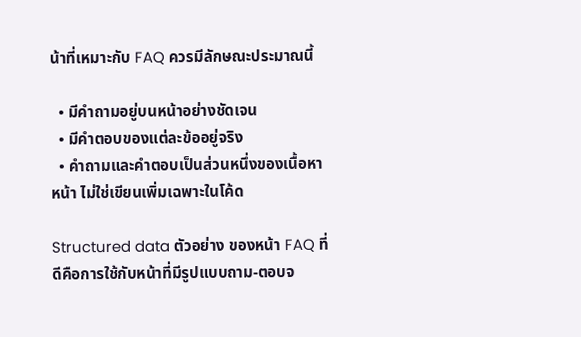น้าที่เหมาะกับ FAQ ควรมีลักษณะประมาณนี้

  • มีคำถามอยู่บนหน้าอย่างชัดเจน
  • มีคำตอบของแต่ละข้ออยู่จริง
  • คำถามและคำตอบเป็นส่วนหนึ่งของเนื้อหาหน้า ไม่ใช่เขียนเพิ่มเฉพาะในโค้ด

Structured data ตัวอย่าง ของหน้า FAQ ที่ดีคือการใช้กับหน้าที่มีรูปแบบถาม-ตอบจ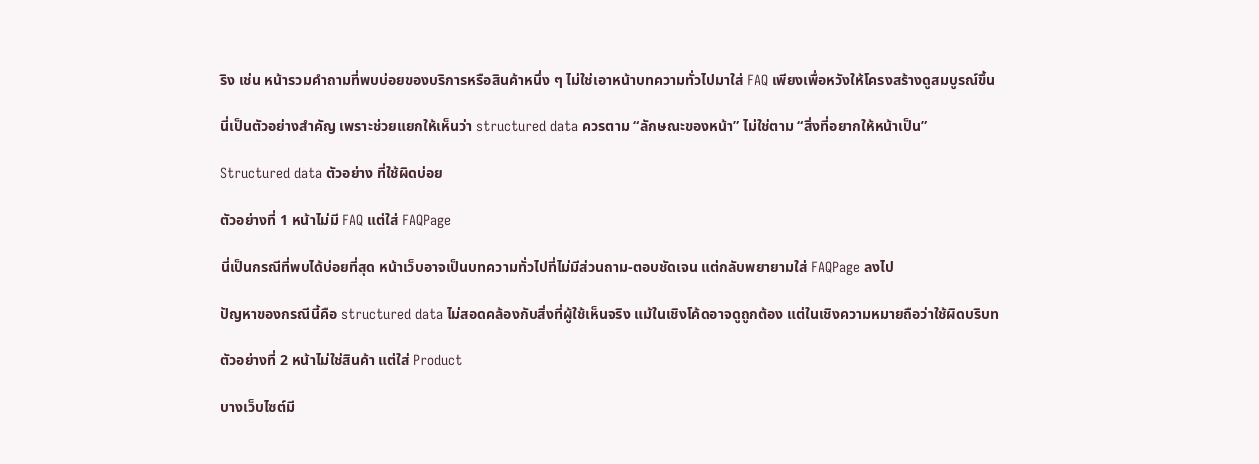ริง เช่น หน้ารวมคำถามที่พบบ่อยของบริการหรือสินค้าหนึ่ง ๆ ไม่ใช่เอาหน้าบทความทั่วไปมาใส่ FAQ เพียงเพื่อหวังให้โครงสร้างดูสมบูรณ์ขึ้น

นี่เป็นตัวอย่างสำคัญ เพราะช่วยแยกให้เห็นว่า structured data ควรตาม “ลักษณะของหน้า” ไม่ใช่ตาม “สิ่งที่อยากให้หน้าเป็น”

Structured data ตัวอย่าง ที่ใช้ผิดบ่อย

ตัวอย่างที่ 1 หน้าไม่มี FAQ แต่ใส่ FAQPage

นี่เป็นกรณีที่พบได้บ่อยที่สุด หน้าเว็บอาจเป็นบทความทั่วไปที่ไม่มีส่วนถาม-ตอบชัดเจน แต่กลับพยายามใส่ FAQPage ลงไป

ปัญหาของกรณีนี้คือ structured data ไม่สอดคล้องกับสิ่งที่ผู้ใช้เห็นจริง แม้ในเชิงโค้ดอาจดูถูกต้อง แต่ในเชิงความหมายถือว่าใช้ผิดบริบท

ตัวอย่างที่ 2 หน้าไม่ใช่สินค้า แต่ใส่ Product

บางเว็บไซต์มี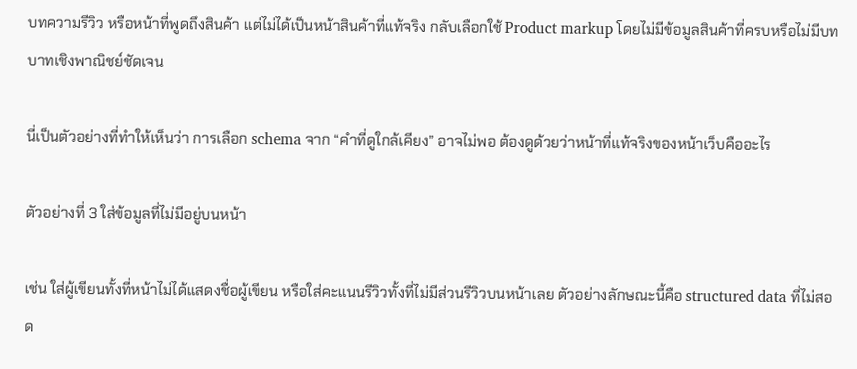บทความรีวิว หรือหน้าที่พูดถึงสินค้า แต่ไม่ได้เป็นหน้าสินค้าที่แท้จริง กลับเลือกใช้ Product markup โดยไม่มีข้อมูลสินค้าที่ครบหรือไม่มีบทบาทเชิงพาณิชย์ชัดเจน

นี่เป็นตัวอย่างที่ทำให้เห็นว่า การเลือก schema จาก “คำที่ดูใกล้เคียง” อาจไม่พอ ต้องดูด้วยว่าหน้าที่แท้จริงของหน้าเว็บคืออะไร

ตัวอย่างที่ 3 ใส่ข้อมูลที่ไม่มีอยู่บนหน้า

เช่น ใส่ผู้เขียนทั้งที่หน้าไม่ได้แสดงชื่อผู้เขียน หรือใส่คะแนนรีวิวทั้งที่ไม่มีส่วนรีวิวบนหน้าเลย ตัวอย่างลักษณะนี้คือ structured data ที่ไม่สอด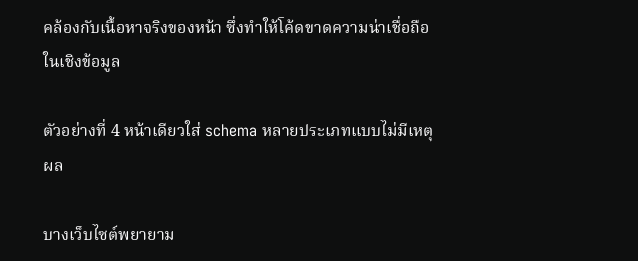คล้องกับเนื้อหาจริงของหน้า ซึ่งทำให้โค้ดขาดความน่าเชื่อถือในเชิงข้อมูล

ตัวอย่างที่ 4 หน้าเดียวใส่ schema หลายประเภทแบบไม่มีเหตุผล

บางเว็บไซต์พยายาม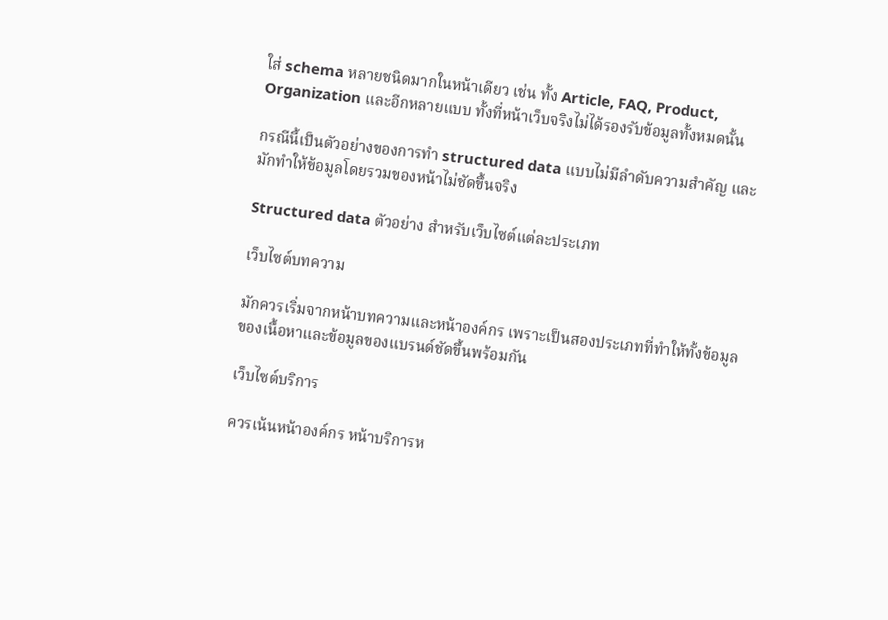ใส่ schema หลายชนิดมากในหน้าเดียว เช่น ทั้ง Article, FAQ, Product, Organization และอีกหลายแบบ ทั้งที่หน้าเว็บจริงไม่ได้รองรับข้อมูลทั้งหมดนั้น

กรณีนี้เป็นตัวอย่างของการทำ structured data แบบไม่มีลำดับความสำคัญ และมักทำให้ข้อมูลโดยรวมของหน้าไม่ชัดขึ้นจริง

Structured data ตัวอย่าง สำหรับเว็บไซต์แต่ละประเภท

เว็บไซต์บทความ

มักควรเริ่มจากหน้าบทความและหน้าองค์กร เพราะเป็นสองประเภทที่ทำให้ทั้งข้อมูลของเนื้อหาและข้อมูลของแบรนด์ชัดขึ้นพร้อมกัน

เว็บไซต์บริการ

ควรเน้นหน้าองค์กร หน้าบริการห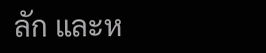ลัก และห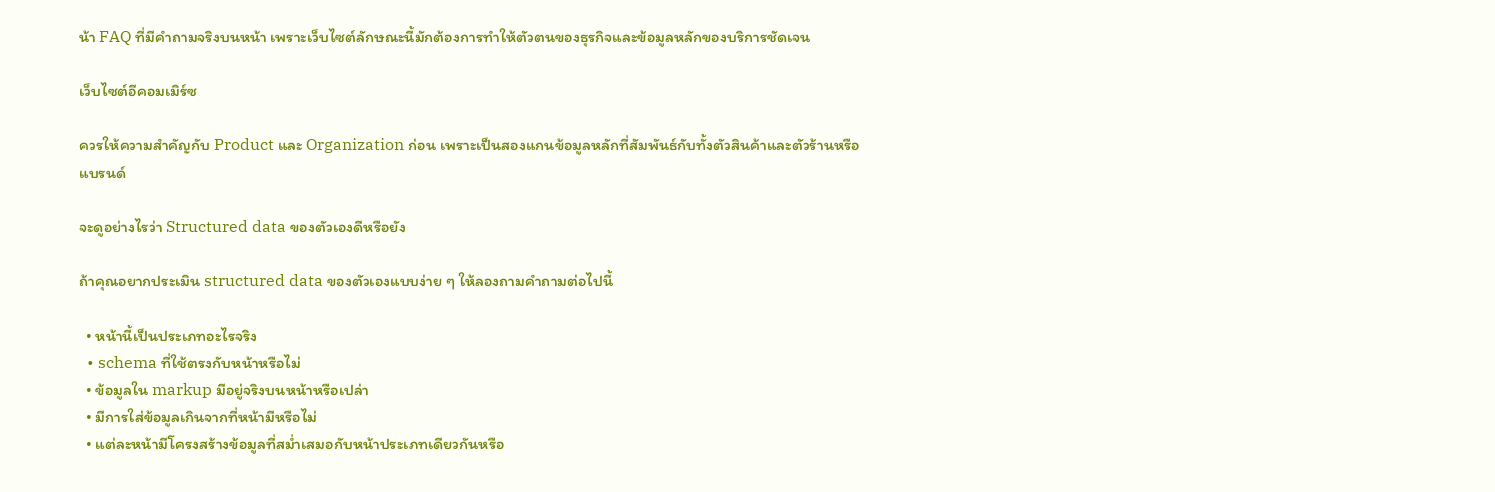น้า FAQ ที่มีคำถามจริงบนหน้า เพราะเว็บไซต์ลักษณะนี้มักต้องการทำให้ตัวตนของธุรกิจและข้อมูลหลักของบริการชัดเจน

เว็บไซต์อีคอมเมิร์ซ

ควรให้ความสำคัญกับ Product และ Organization ก่อน เพราะเป็นสองแกนข้อมูลหลักที่สัมพันธ์กับทั้งตัวสินค้าและตัวร้านหรือแบรนด์

จะดูอย่างไรว่า Structured data ของตัวเองดีหรือยัง

ถ้าคุณอยากประเมิน structured data ของตัวเองแบบง่าย ๆ ให้ลองถามคำถามต่อไปนี้

  • หน้านี้เป็นประเภทอะไรจริง
  • schema ที่ใช้ตรงกับหน้าหรือไม่
  • ข้อมูลใน markup มีอยู่จริงบนหน้าหรือเปล่า
  • มีการใส่ข้อมูลเกินจากที่หน้ามีหรือไม่
  • แต่ละหน้ามีโครงสร้างข้อมูลที่สม่ำเสมอกับหน้าประเภทเดียวกันหรือ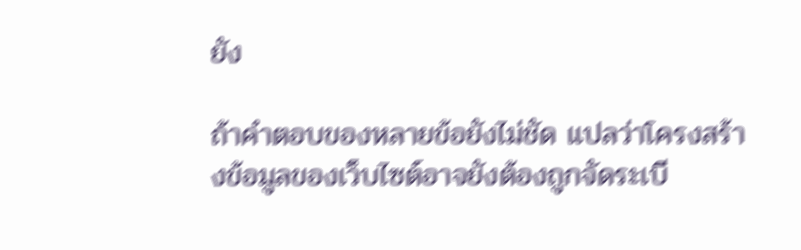ยัง

ถ้าคำตอบของหลายข้อยังไม่ชัด แปลว่าโครงสร้างข้อมูลของเว็บไซต์อาจยังต้องถูกจัดระเบี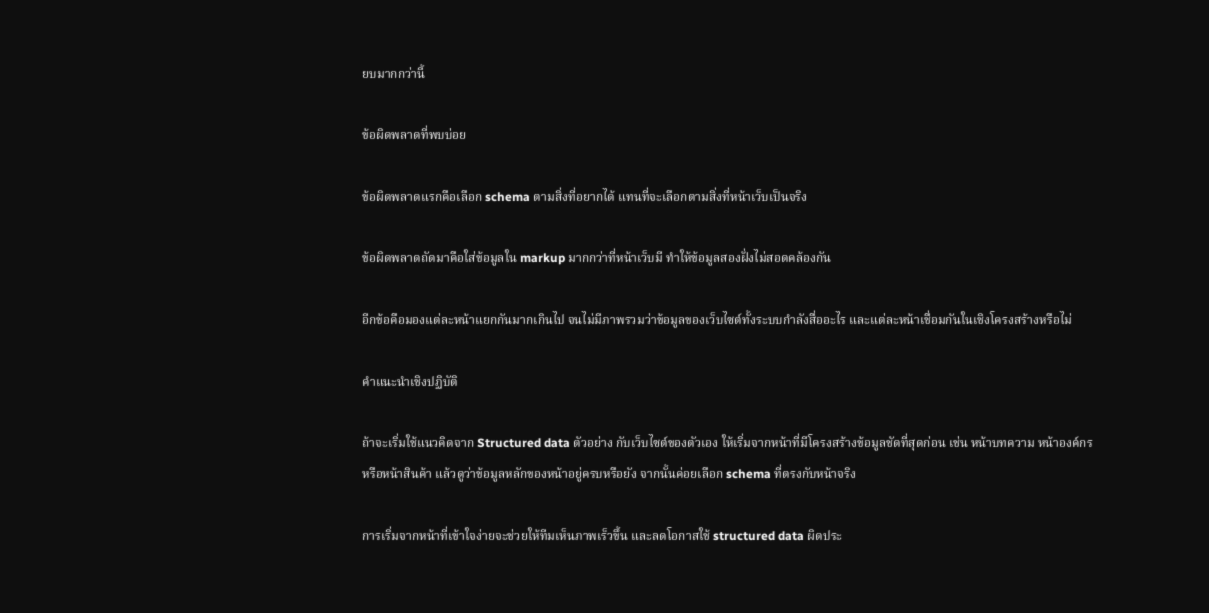ยบมากกว่านี้

ข้อผิดพลาดที่พบบ่อย

ข้อผิดพลาดแรกคือเลือก schema ตามสิ่งที่อยากได้ แทนที่จะเลือกตามสิ่งที่หน้าเว็บเป็นจริง

ข้อผิดพลาดถัดมาคือใส่ข้อมูลใน markup มากกว่าที่หน้าเว็บมี ทำให้ข้อมูลสองฝั่งไม่สอดคล้องกัน

อีกข้อคือมองแต่ละหน้าแยกกันมากเกินไป จนไม่มีภาพรวมว่าข้อมูลของเว็บไซต์ทั้งระบบกำลังสื่ออะไร และแต่ละหน้าเชื่อมกันในเชิงโครงสร้างหรือไม่

คำแนะนำเชิงปฏิบัติ

ถ้าจะเริ่มใช้แนวคิดจาก Structured data ตัวอย่าง กับเว็บไซต์ของตัวเอง ให้เริ่มจากหน้าที่มีโครงสร้างข้อมูลชัดที่สุดก่อน เช่น หน้าบทความ หน้าองค์กร หรือหน้าสินค้า แล้วดูว่าข้อมูลหลักของหน้าอยู่ครบหรือยัง จากนั้นค่อยเลือก schema ที่ตรงกับหน้าจริง

การเริ่มจากหน้าที่เข้าใจง่ายจะช่วยให้ทีมเห็นภาพเร็วขึ้น และลดโอกาสใช้ structured data ผิดประ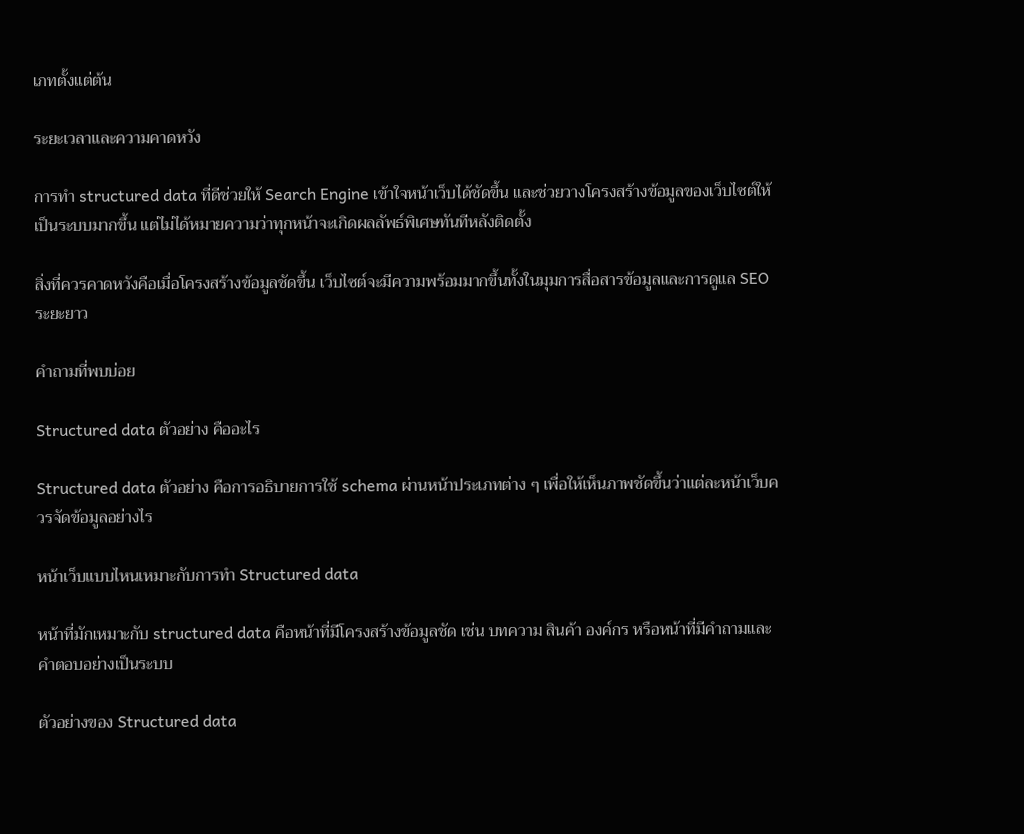เภทตั้งแต่ต้น

ระยะเวลาและความคาดหวัง

การทำ structured data ที่ดีช่วยให้ Search Engine เข้าใจหน้าเว็บได้ชัดขึ้น และช่วยวางโครงสร้างข้อมูลของเว็บไซต์ให้เป็นระบบมากขึ้น แต่ไม่ได้หมายความว่าทุกหน้าจะเกิดผลลัพธ์พิเศษทันทีหลังติดตั้ง

สิ่งที่ควรคาดหวังคือเมื่อโครงสร้างข้อมูลชัดขึ้น เว็บไซต์จะมีความพร้อมมากขึ้นทั้งในมุมการสื่อสารข้อมูลและการดูแล SEO ระยะยาว

คำถามที่พบบ่อย

Structured data ตัวอย่าง คืออะไร

Structured data ตัวอย่าง คือการอธิบายการใช้ schema ผ่านหน้าประเภทต่าง ๆ เพื่อให้เห็นภาพชัดขึ้นว่าแต่ละหน้าเว็บควรจัดข้อมูลอย่างไร

หน้าเว็บแบบไหนเหมาะกับการทำ Structured data

หน้าที่มักเหมาะกับ structured data คือหน้าที่มีโครงสร้างข้อมูลชัด เช่น บทความ สินค้า องค์กร หรือหน้าที่มีคำถามและคำตอบอย่างเป็นระบบ

ตัวอย่างของ Structured data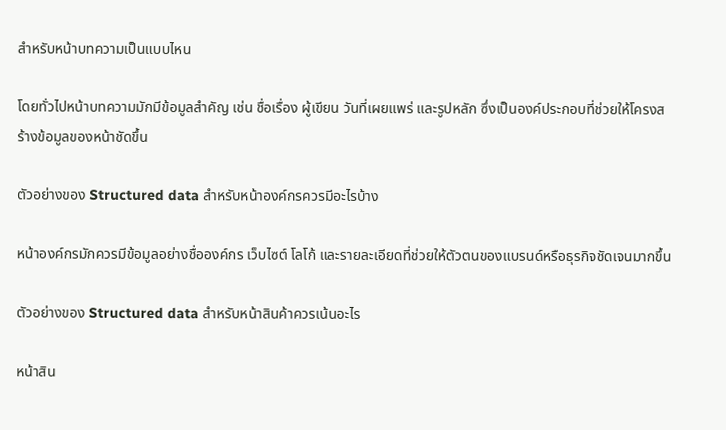สำหรับหน้าบทความเป็นแบบไหน

โดยทั่วไปหน้าบทความมักมีข้อมูลสำคัญ เช่น ชื่อเรื่อง ผู้เขียน วันที่เผยแพร่ และรูปหลัก ซึ่งเป็นองค์ประกอบที่ช่วยให้โครงสร้างข้อมูลของหน้าชัดขึ้น

ตัวอย่างของ Structured data สำหรับหน้าองค์กรควรมีอะไรบ้าง

หน้าองค์กรมักควรมีข้อมูลอย่างชื่อองค์กร เว็บไซต์ โลโก้ และรายละเอียดที่ช่วยให้ตัวตนของแบรนด์หรือธุรกิจชัดเจนมากขึ้น

ตัวอย่างของ Structured data สำหรับหน้าสินค้าควรเน้นอะไร

หน้าสิน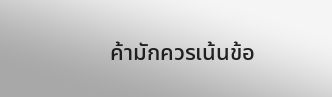ค้ามักควรเน้นข้อ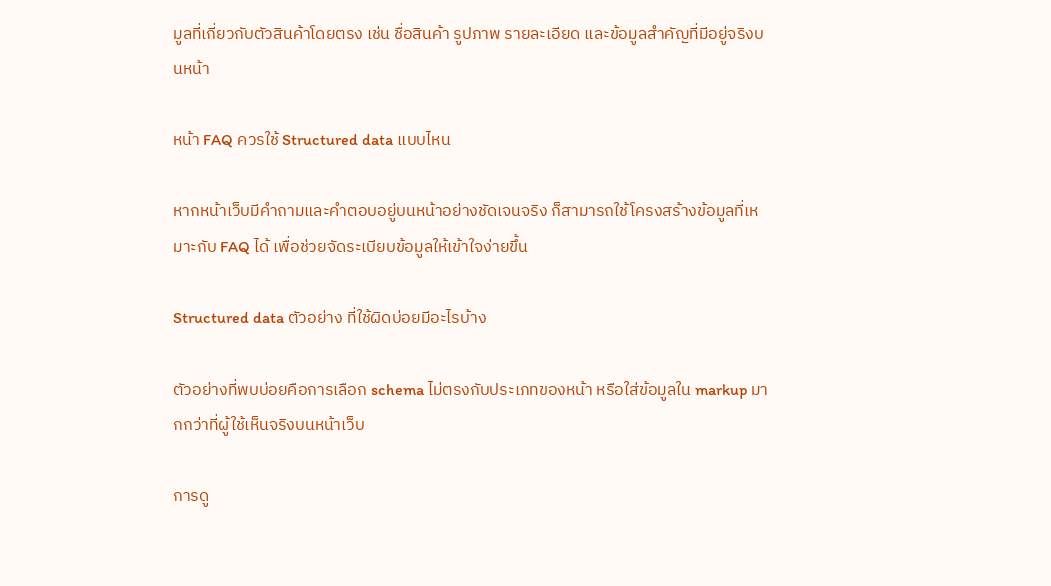มูลที่เกี่ยวกับตัวสินค้าโดยตรง เช่น ชื่อสินค้า รูปภาพ รายละเอียด และข้อมูลสำคัญที่มีอยู่จริงบนหน้า

หน้า FAQ ควรใช้ Structured data แบบไหน

หากหน้าเว็บมีคำถามและคำตอบอยู่บนหน้าอย่างชัดเจนจริง ก็สามารถใช้โครงสร้างข้อมูลที่เหมาะกับ FAQ ได้ เพื่อช่วยจัดระเบียบข้อมูลให้เข้าใจง่ายขึ้น

Structured data ตัวอย่าง ที่ใช้ผิดบ่อยมีอะไรบ้าง

ตัวอย่างที่พบบ่อยคือการเลือก schema ไม่ตรงกับประเภทของหน้า หรือใส่ข้อมูลใน markup มากกว่าที่ผู้ใช้เห็นจริงบนหน้าเว็บ

การดู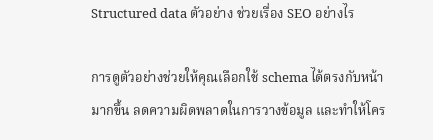Structured data ตัวอย่าง ช่วยเรื่อง SEO อย่างไร

การดูตัวอย่างช่วยให้คุณเลือกใช้ schema ได้ตรงกับหน้ามากขึ้น ลดความผิดพลาดในการวางข้อมูล และทำให้โคร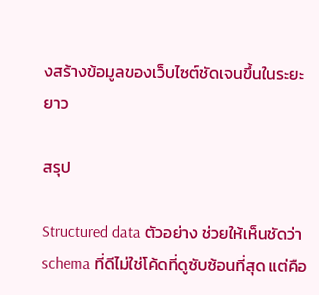งสร้างข้อมูลของเว็บไซต์ชัดเจนขึ้นในระยะยาว

สรุป

Structured data ตัวอย่าง ช่วยให้เห็นชัดว่า schema ที่ดีไม่ใช่โค้ดที่ดูซับซ้อนที่สุด แต่คือ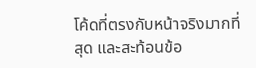โค้ดที่ตรงกับหน้าจริงมากที่สุด และสะท้อนข้อ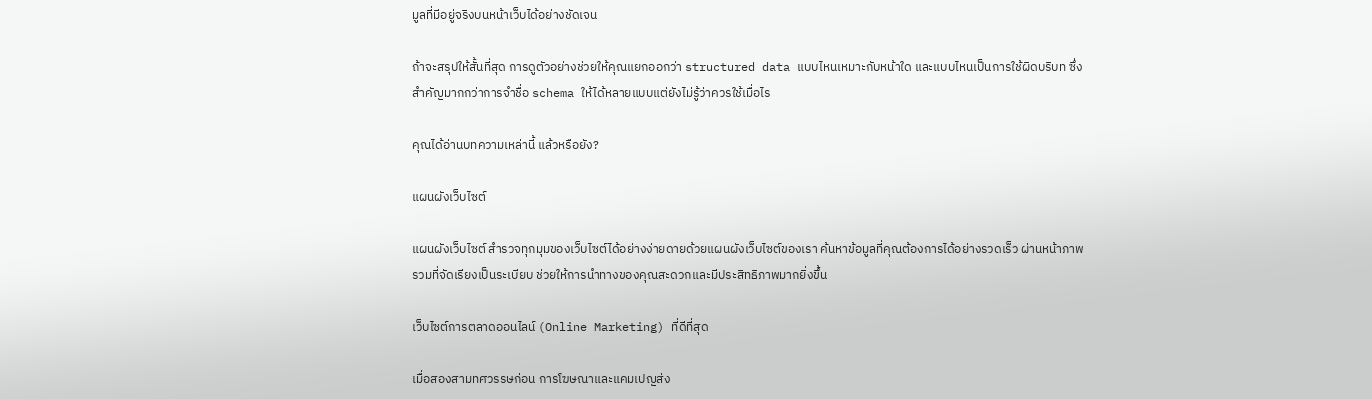มูลที่มีอยู่จริงบนหน้าเว็บได้อย่างชัดเจน

ถ้าจะสรุปให้สั้นที่สุด การดูตัวอย่างช่วยให้คุณแยกออกว่า structured data แบบไหนเหมาะกับหน้าใด และแบบไหนเป็นการใช้ผิดบริบท ซึ่งสำคัญมากกว่าการจำชื่อ schema ให้ได้หลายแบบแต่ยังไม่รู้ว่าควรใช้เมื่อไร

คุณได้อ่านบทความเหล่านี้ แล้วหรือยัง?

แผนผังเว็บไซต์

แผนผังเว็บไซต์ สำรวจทุกมุมของเว็บไซต์ได้อย่างง่ายดายด้วยแผนผังเว็บไซต์ของเรา ค้นหาข้อมูลที่คุณต้องการได้อย่างรวดเร็ว ผ่านหน้าภาพรวมที่จัดเรียงเป็นระเบียบ ช่วยให้การนำทางของคุณสะดวกและมีประสิทธิภาพมากยิ่งขึ้น

เว็บไซต์การตลาดออนไลน์ (Online Marketing) ที่ดีที่สุด

เมื่อสองสามทศวรรษก่อน การโฆษณาและแคมเปญส่ง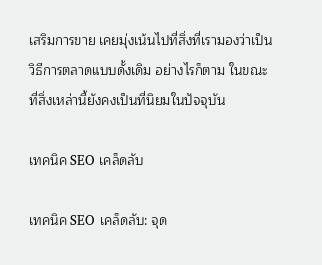เสริมการขาย เคยมุ่งเน้นไปที่สิ่งที่เรามองว่าเป็นวิธีการตลาดแบบดั้งเดิม อย่างไรก็ตาม ในขณะที่สิ่งเหล่านี้ยังคงเป็นที่นิยมในปัจจุบัน

เทคนิค SEO เคล็ดลับ

เทคนิค SEO เคล็ดลับ: จุด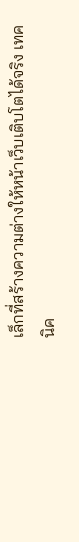เล็กที่สร้างความต่างให้หน้าเว็บเติบโตได้จริง เทคนิค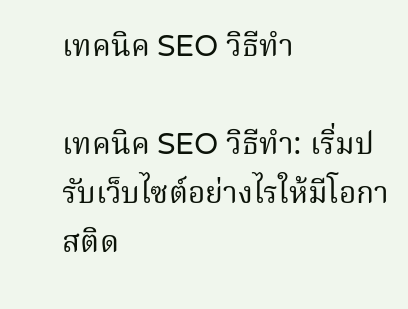เทคนิค SEO วิธีทำ

เทคนิค SEO วิธีทำ: เริ่มปรับเว็บไซต์อย่างไรให้มีโอกาสติด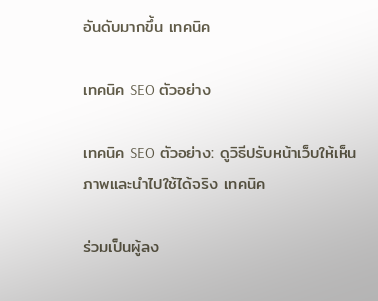อันดับมากขึ้น เทคนิค

เทคนิค SEO ตัวอย่าง

เทคนิค SEO ตัวอย่าง: ดูวิธีปรับหน้าเว็บให้เห็นภาพและนำไปใช้ได้จริง เทคนิค

ร่วมเป็นผู้ลง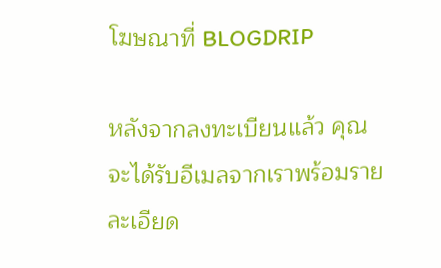โฆษณาที่ BLOGDRIP

หลังจากลงทะเบียนแล้ว คุณจะได้รับอีเมลจากเราพร้อมรายละเอียด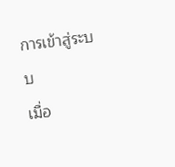การเข้าสู่ระบบ
เมื่อ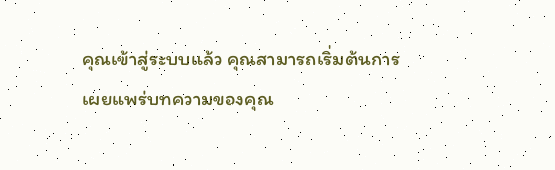คุณเข้าสู่ระบบแล้ว คุณสามารถเริ่มต้นการเผยแพร่บทความของคุณ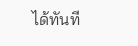ได้ทันที